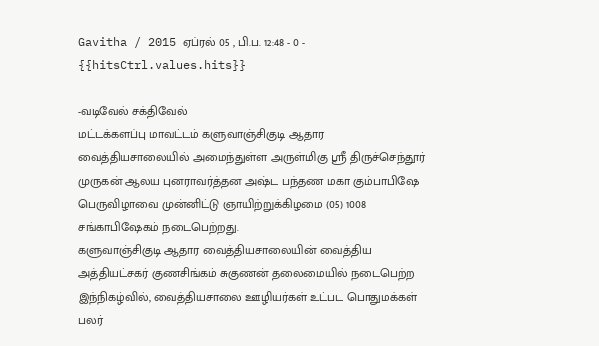Gavitha / 2015 ஏப்ரல் 05 , பி.ப. 12:48 - 0 - {{hitsCtrl.values.hits}}

-வடிவேல் சக்திவேல்
மட்டக்களப்பு மாவட்டம் களுவாஞ்சிகுடி ஆதார வைத்தியசாலையில் அமைந்துள்ள அருள்மிகு ஸ்ரீ திருச்செந்தூர் முருகன் ஆலய புனராவர்த்தன அஷ்ட பந்தண மகா கும்பாபிஷே பெருவிழாவை முன்னிட்டு ஞாயிற்றுக்கிழமை (05) 1008 சங்காபிஷேகம் நடைபெற்றது.
களுவாஞ்சிகுடி ஆதார வைத்தியசாலையின் வைத்திய அத்தியட்சகர் குணசிங்கம் சுகுணன் தலைமையில் நடைபெற்ற இந்நிகழ்வில், வைத்தியசாலை ஊழியர்கள் உட்பட பொதுமக்கள் பலர்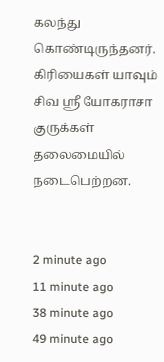கலந்து கொண்டிருந்தனர்.
கிரியைகள் யாவும் சிவ ஸ்ரீ யோகராசா குருக்கள் தலைமையில் நடைபெற்றன.


2 minute ago
11 minute ago
38 minute ago
49 minute ago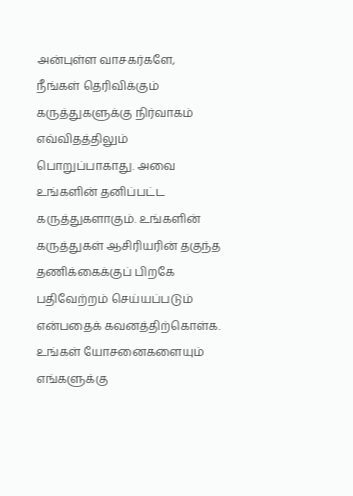அன்புள்ள வாசகர்களே,
நீங்கள் தெரிவிக்கும் கருத்துகளுக்கு நிர்வாகம் எவ்விதத்திலும் பொறுப்பாகாது. அவை உங்களின் தனிப்பட்ட கருத்துகளாகும். உங்களின் கருத்துகள் ஆசிரியரின் தகுந்த தணிக்கைக்குப் பிறகே பதிவேற்றம் செய்யப்படும் என்பதைக் கவனத்திற்கொள்க. உங்கள் யோசனைகளையும் எங்களுக்கு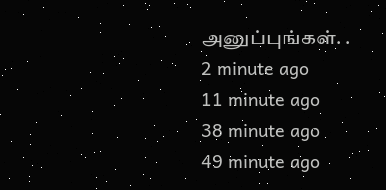அனுப்புங்கள். .
2 minute ago
11 minute ago
38 minute ago
49 minute ago